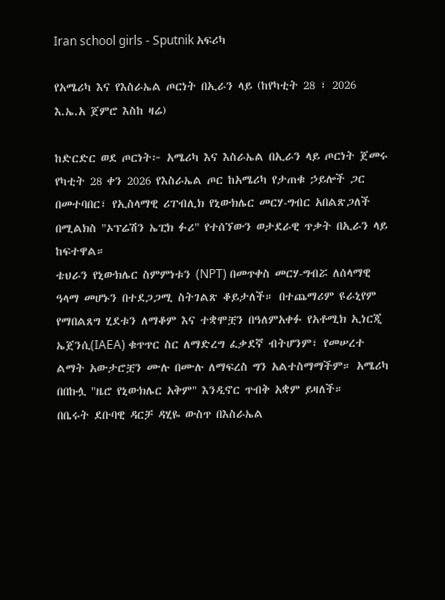Iran school girls - Sputnik አፍሪካ

የአሜሪካ እና የእስራኤል ጦርነት በኢራን ላይ (ከየካቲት 28 ፣ 2026 እ.ኤ.አ ጀምሮ እስከ ዛሬ)

ከድርድር ወደ ጦርነት፦ አሜሪካ እና እስራኤል በኢራን ላይ ጦርነት ጀመሩ
የካቲት 28 ቀን 2026 የእስራኤል ጦር ከአሜሪካ የታጠቁ ኃይሎች ጋር በመተባበር፣ የኢስላማዊ ሪፐብሊክ የኒውክሌር መርሃ-ግብር አበልጽጋለች በሚልክስ "ኦፕሬሽን ኤፒክ ፉሪ" የተሰኘውን ወታደራዊ ጥቃት በኢራን ላይ ከፍተዋል።
ቴህራን የኒውክሌር ስምምነቱን (NPT) በመጥቀስ መርሃ-ግብሯ ለሰላማዊ ዓላማ መሆኑን በተደጋጋሚ ስትገልጽ ቆይታለች። በተጨማሪም ዩራኒየም የማበልጸግ ሂደቱን ለማቆም እና ተቋሞቿን በዓለምአቀፉ የአቶሚክ ኢነርጂ ኤጀንሲ(IAEA) ቁጥጥር ስር ለማድረግ ፈቃደኛ ብትሆንም፣ የመሠረተ ልማት አውታሮቿን ሙሉ በሙሉ ለማፍረስ ግን አልተስማማችም። አሜሪካ በበኩሏ "ዜሮ የኒውክሌር አቅም" እንዲኖር ጥብቅ አቋም ይዛለች።
በቤሩት ደቡባዊ ዳርቻ ዳሂዬ ውስጥ በእስራኤል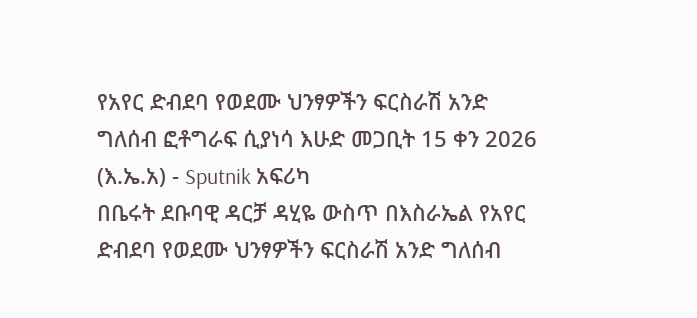የአየር ድብደባ የወደሙ ህንፃዎችን ፍርስራሽ አንድ ግለሰብ ፎቶግራፍ ሲያነሳ እሁድ መጋቢት 15 ቀን 2026 (እ.ኤ.አ) - Sputnik አፍሪካ
በቤሩት ደቡባዊ ዳርቻ ዳሂዬ ውስጥ በእስራኤል የአየር ድብደባ የወደሙ ህንፃዎችን ፍርስራሽ አንድ ግለሰብ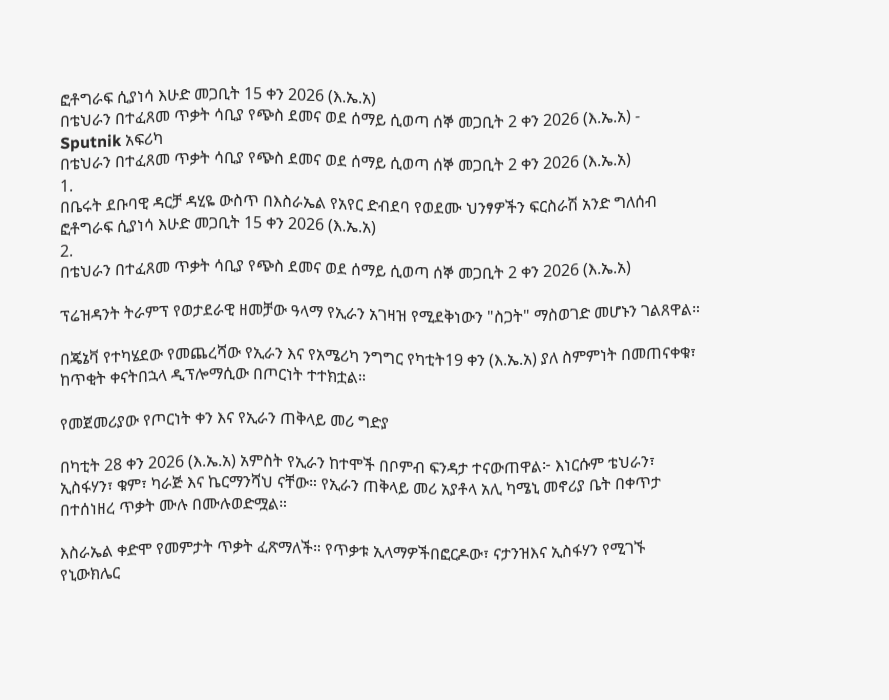ፎቶግራፍ ሲያነሳ እሁድ መጋቢት 15 ቀን 2026 (እ.ኤ.አ)
በቴህራን በተፈጸመ ጥቃት ሳቢያ የጭስ ደመና ወደ ሰማይ ሲወጣ ሰኞ መጋቢት 2 ቀን 2026 (እ.ኤ.አ) - Sputnik አፍሪካ
በቴህራን በተፈጸመ ጥቃት ሳቢያ የጭስ ደመና ወደ ሰማይ ሲወጣ ሰኞ መጋቢት 2 ቀን 2026 (እ.ኤ.አ)
1.
በቤሩት ደቡባዊ ዳርቻ ዳሂዬ ውስጥ በእስራኤል የአየር ድብደባ የወደሙ ህንፃዎችን ፍርስራሽ አንድ ግለሰብ ፎቶግራፍ ሲያነሳ እሁድ መጋቢት 15 ቀን 2026 (እ.ኤ.አ)
2.
በቴህራን በተፈጸመ ጥቃት ሳቢያ የጭስ ደመና ወደ ሰማይ ሲወጣ ሰኞ መጋቢት 2 ቀን 2026 (እ.ኤ.አ)

ፕሬዝዳንት ትራምፕ የወታደራዊ ዘመቻው ዓላማ የኢራን አገዛዝ የሚደቅነውን "ስጋት" ማስወገድ መሆኑን ገልጸዋል።

በጄኔቫ የተካሄደው የመጨረሻው የኢራን እና የአሜሪካ ንግግር የካቲት19 ቀን (እ.ኤ.አ) ያለ ስምምነት በመጠናቀቁ፣ ከጥቂት ቀናትበኋላ ዲፕሎማሲው በጦርነት ተተክቷል።

የመጀመሪያው የጦርነት ቀን እና የኢራን ጠቅላይ መሪ ግድያ

በካቲት 28 ቀን 2026 (እ.ኤ.አ) አምስት የኢራን ከተሞች በቦምብ ፍንዳታ ተናውጠዋል፦ እነርሱም ቴህራን፣ ኢስፋሃን፣ ቁም፣ ካራጅ እና ኬርማንሻህ ናቸው። የኢራን ጠቅላይ መሪ አያቶላ አሊ ካሜኒ መኖሪያ ቤት በቀጥታ በተሰነዘረ ጥቃት ሙሉ በሙሉወድሟል።

እስራኤል ቀድሞ የመምታት ጥቃት ፈጽማለች። የጥቃቱ ኢላማዎችበፎርዶው፣ ናታንዝእና ኢስፋሃን የሚገኙ የኒውክሌር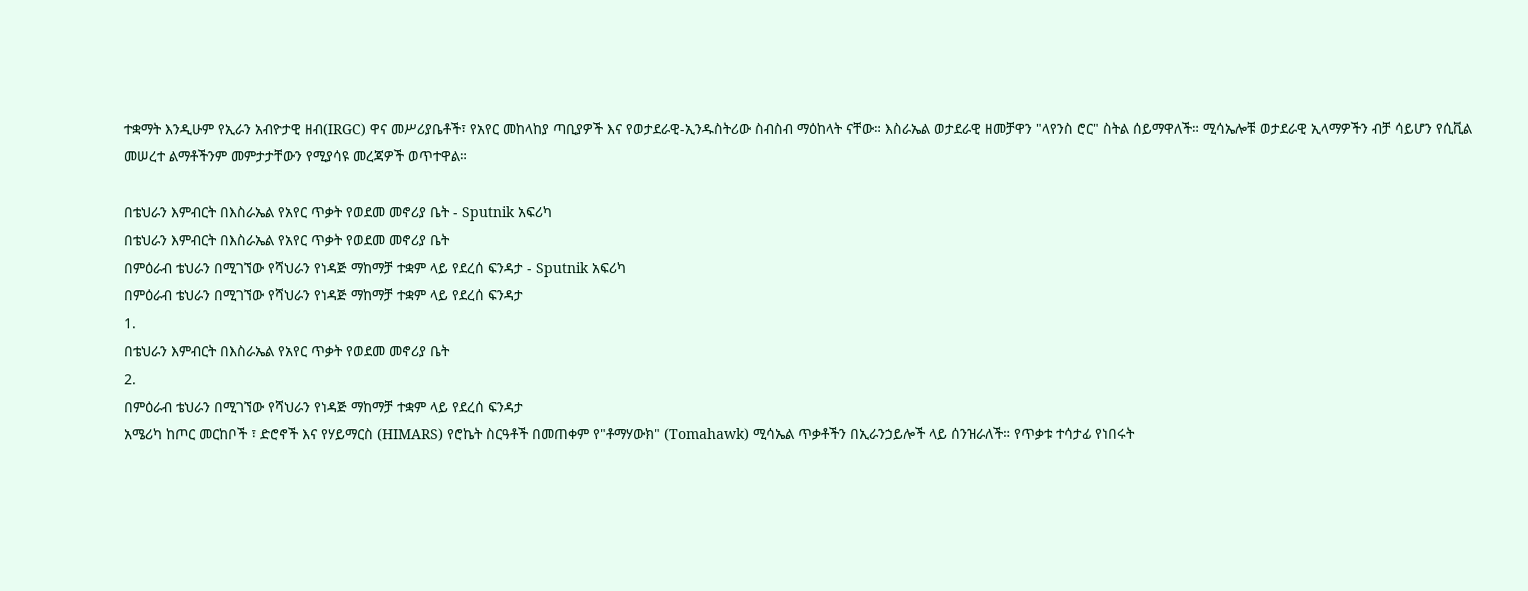ተቋማት እንዲሁም የኢራን አብዮታዊ ዘብ(IRGC) ዋና መሥሪያቤቶች፣ የአየር መከላከያ ጣቢያዎች እና የወታደራዊ-ኢንዱስትሪው ስብስብ ማዕከላት ናቸው። እስራኤል ወታደራዊ ዘመቻዋን "ላየንስ ሮር" ስትል ሰይማዋለች። ሚሳኤሎቹ ወታደራዊ ኢላማዎችን ብቻ ሳይሆን የሲቪል መሠረተ ልማቶችንም መምታታቸውን የሚያሳዩ መረጃዎች ወጥተዋል።

በቴህራን እምብርት በእስራኤል የአየር ጥቃት የወደመ መኖሪያ ቤት - Sputnik አፍሪካ
በቴህራን እምብርት በእስራኤል የአየር ጥቃት የወደመ መኖሪያ ቤት
በምዕራብ ቴህራን በሚገኘው የሻህራን የነዳጅ ማከማቻ ተቋም ላይ የደረሰ ፍንዳታ - Sputnik አፍሪካ
በምዕራብ ቴህራን በሚገኘው የሻህራን የነዳጅ ማከማቻ ተቋም ላይ የደረሰ ፍንዳታ
1.
በቴህራን እምብርት በእስራኤል የአየር ጥቃት የወደመ መኖሪያ ቤት
2.
በምዕራብ ቴህራን በሚገኘው የሻህራን የነዳጅ ማከማቻ ተቋም ላይ የደረሰ ፍንዳታ
አሜሪካ ከጦር መርከቦች ፣ ድሮኖች እና የሃይማርስ (HIMARS) የሮኬት ስርዓቶች በመጠቀም የ"ቶማሃውክ" (Tomahawk) ሚሳኤል ጥቃቶችን በኢራንኃይሎች ላይ ሰንዝራለች። የጥቃቱ ተሳታፊ የነበሩት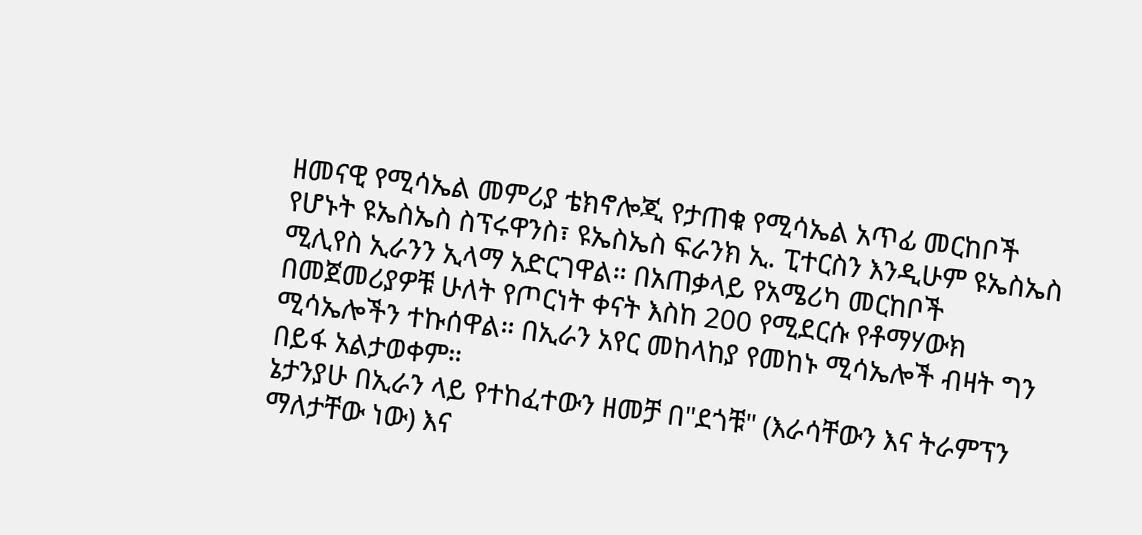ዘመናዊ የሚሳኤል መምሪያ ቴክኖሎጂ የታጠቁ የሚሳኤል አጥፊ መርከቦች የሆኑት ዩኤስኤስ ስፕሩዋንስ፣ ዩኤስኤስ ፍራንክ ኢ. ፒተርስን እንዲሁም ዩኤስኤስ ሚሊየስ ኢራንን ኢላማ አድርገዋል። በአጠቃላይ የአሜሪካ መርከቦች በመጀመሪያዎቹ ሁለት የጦርነት ቀናት እስከ 200 የሚደርሱ የቶማሃውክ ሚሳኤሎችን ተኩሰዋል። በኢራን አየር መከላከያ የመከኑ ሚሳኤሎች ብዛት ግን በይፋ አልታወቀም።
ኔታንያሁ በኢራን ላይ የተከፈተውን ዘመቻ በ"ደጎቹ" (እራሳቸውን እና ትራምፕን ማለታቸው ነው) እና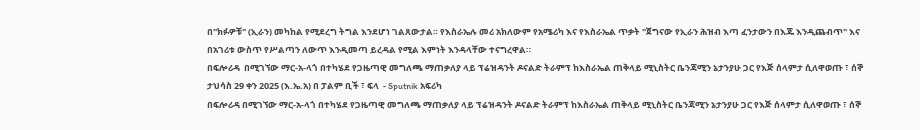በ"ክፉዎቹ" (ኢራን) መካከል የሚደረግ ትግል እንደሆነ ገልጸውታል። የእስራኤሉ መሪ አክለውም የአሜሪካ እና የእስራኤል ጥቃት "ጀግናው የኢራን ሕዝብ እጣ ፈንታውን በእጁ እንዲጨብጥ" እና በአገሪቱ ውስጥ የሥልጣን ለውጥ እንዲመጣ ይረዳል የሚል እምነት እንዳላቸው ተናግረዋል።
በፍሎሪዳ  በሚገኘው ማር-አ-ላጎ በተካሄደ የጋዜጣዊ መግለጫ ማጠቃለያ ላይ ፕሬዝዳንት ዶናልድ ትራምፕ ከእስራኤል ጠቅላይ ሚኒስትር ቤንጃሚን ኔታንያሁ ጋር የእጅ ሰላምታ ሲለዋወጡ ፣ ሰኞ ታህሳስ 29 ቀን 2025 (እ.ኤ.አ) በ ፓልም ቢች ፣ ፍላ  - Sputnik አፍሪካ
በፍሎሪዳ በሚገኘው ማር-አ-ላጎ በተካሄደ የጋዜጣዊ መግለጫ ማጠቃለያ ላይ ፕሬዝዳንት ዶናልድ ትራምፕ ከእስራኤል ጠቅላይ ሚኒስትር ቤንጃሚን ኔታንያሁ ጋር የእጅ ሰላምታ ሲለዋወጡ ፣ ሰኞ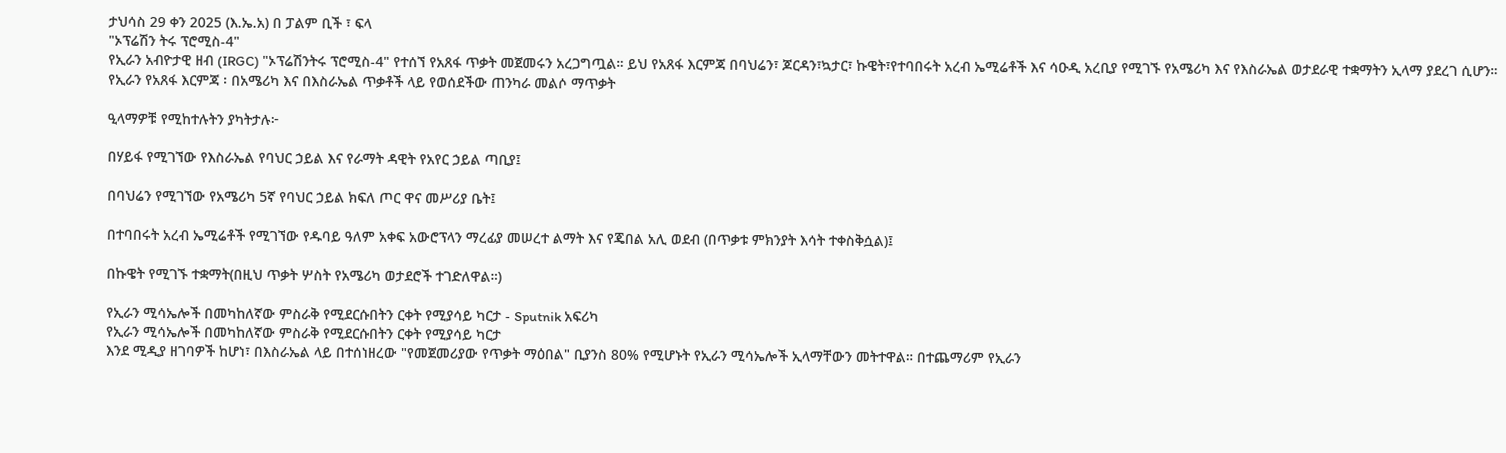ታህሳስ 29 ቀን 2025 (እ.ኤ.አ) በ ፓልም ቢች ፣ ፍላ
"ኦፕሬሽን ትሩ ፕሮሚስ-4"
የኢራን አብዮታዊ ዘብ (IRGC) "ኦፕሬሽንትሩ ፕሮሚስ-4" የተሰኘ የአጸፋ ጥቃት መጀመሩን አረጋግጧል። ይህ የአጸፋ እርምጃ በባህሬን፣ ጆርዳን፣ኳታር፣ ኩዌት፣የተባበሩት አረብ ኤሚሬቶች እና ሳዑዲ አረቢያ የሚገኙ የአሜሪካ እና የእስራኤል ወታደራዊ ተቋማትን ኢላማ ያደረገ ሲሆን።
የኢራን የአጸፋ እርምጃ ፡ በአሜሪካ እና በእስራኤል ጥቃቶች ላይ የወሰደችው ጠንካራ መልሶ ማጥቃት

ዒላማዎቹ የሚከተሉትን ያካትታሉ፦

በሃይፋ የሚገኘው የእስራኤል የባህር ኃይል እና የራማት ዳዊት የአየር ኃይል ጣቢያ፤

በባህሬን የሚገኘው የአሜሪካ 5ኛ የባህር ኃይል ክፍለ ጦር ዋና መሥሪያ ቤት፤

በተባበሩት አረብ ኤሚሬቶች የሚገኘው የዱባይ ዓለም አቀፍ አውሮፕላን ማረፊያ መሠረተ ልማት እና የጄበል አሊ ወደብ (በጥቃቱ ምክንያት እሳት ተቀስቅሷል)፤

በኩዌት የሚገኙ ተቋማት(በዚህ ጥቃት ሦስት የአሜሪካ ወታደሮች ተገድለዋል።)

የኢራን ሚሳኤሎች በመካከለኛው ምስራቅ የሚደርሱበትን ርቀት የሚያሳይ ካርታ - Sputnik አፍሪካ
የኢራን ሚሳኤሎች በመካከለኛው ምስራቅ የሚደርሱበትን ርቀት የሚያሳይ ካርታ
እንደ ሚዲያ ዘገባዎች ከሆነ፣ በእስራኤል ላይ በተሰነዘረው "የመጀመሪያው የጥቃት ማዕበል" ቢያንስ 80% የሚሆኑት የኢራን ሚሳኤሎች ኢላማቸውን መትተዋል። በተጨማሪም የኢራን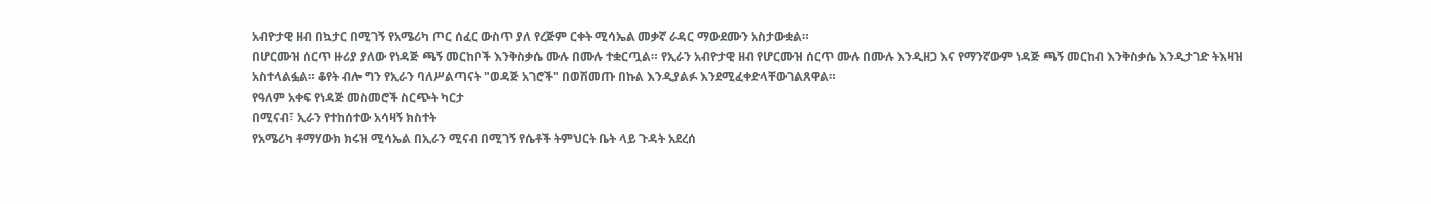አብዮታዊ ዘብ በኳታር በሚገኝ የአሜሪካ ጦር ሰፈር ውስጥ ያለ የረጅም ርቀት ሚሳኤል መቃኛ ራዳር ማውደሙን አስታውቋል።
በሆርሙዝ ሰርጥ ዙሪያ ያለው የነዳጅ ጫኝ መርከቦች እንቅስቃሴ ሙሉ በሙሉ ተቋርጧል። የኢራን አብዮታዊ ዘብ የሆርሙዝ ሰርጥ ሙሉ በሙሉ እንዲዘጋ እና የማንኛውም ነዳጅ ጫኝ መርከብ እንቅስቃሴ እንዲታገድ ትእዛዝ አስተላልፏል። ቆየት ብሎ ግን የኢራን ባለሥልጣናት "ወዳጅ አገሮች" በወሽመጡ በኩል እንዲያልፉ እንደሚፈቀድላቸውገልጸዋል።
የዓለም አቀፍ የነዳጅ መስመሮች ስርጭት ካርታ
በሚናብ፣ ኢራን የተከሰተው አሳዛኝ ክስተት
የአሜሪካ ቶማሃውክ ክሩዝ ሚሳኤል በኢራን ሚናብ በሚገኝ የሴቶች ትምህርት ቤት ላይ ጉዳት አደረሰ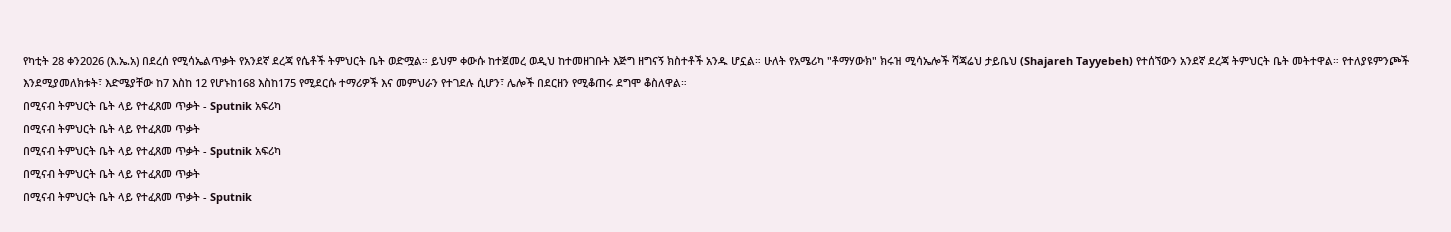የካቲት 28 ቀን2026 (እ.ኤ.አ) በደረሰ የሚሳኤልጥቃት የአንደኛ ደረጃ የሴቶች ትምህርት ቤት ወድሟል። ይህም ቀውሱ ከተጀመረ ወዲህ ከተመዘገቡት እጅግ ዘግናኝ ክስተቶች አንዱ ሆኗል። ሁለት የአሜሪካ "ቶማሃውክ" ክሩዝ ሚሳኤሎች ሻጃሬህ ታይቤህ (Shajareh Tayyebeh) የተሰኘውን አንደኛ ደረጃ ትምህርት ቤት መትተዋል። የተለያዩምንጮች እንደሚያመለክቱት፣ እድሜያቸው ከ7 እስከ 12 የሆኑከ168 እስከ175 የሚደርሱ ተማሪዎች እና መምህራን የተገደሉ ሲሆን፣ ሌሎች በደርዘን የሚቆጠሩ ደግሞ ቆስለዋል።
በሚናብ ትምህርት ቤት ላይ የተፈጸመ ጥቃት - Sputnik አፍሪካ
በሚናብ ትምህርት ቤት ላይ የተፈጸመ ጥቃት
በሚናብ ትምህርት ቤት ላይ የተፈጸመ ጥቃት - Sputnik አፍሪካ
በሚናብ ትምህርት ቤት ላይ የተፈጸመ ጥቃት
በሚናብ ትምህርት ቤት ላይ የተፈጸመ ጥቃት - Sputnik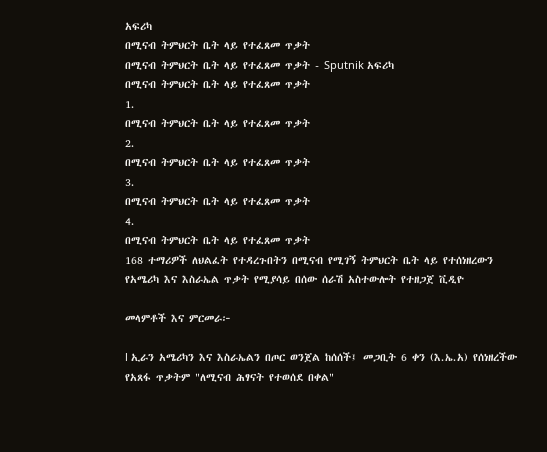አፍሪካ
በሚናብ ትምህርት ቤት ላይ የተፈጸመ ጥቃት
በሚናብ ትምህርት ቤት ላይ የተፈጸመ ጥቃት - Sputnik አፍሪካ
በሚናብ ትምህርት ቤት ላይ የተፈጸመ ጥቃት
1.
በሚናብ ትምህርት ቤት ላይ የተፈጸመ ጥቃት
2.
በሚናብ ትምህርት ቤት ላይ የተፈጸመ ጥቃት
3.
በሚናብ ትምህርት ቤት ላይ የተፈጸመ ጥቃት
4.
በሚናብ ትምህርት ቤት ላይ የተፈጸመ ጥቃት
168 ተማሪዎች ለህልፈት የተዳረጉበትን በሚናብ የሚገኝ ትምህርት ቤት ላይ የተሰነዘረውን የአሜሪካ እና እስራኤል ጥቃት የሚያሳይ በሰው ሰራሽ አስተውሎት የተዘጋጀ ቪዲዮ

መላምቶች እና ምርመራ፦

l ኢራን አሜሪካን እና እስራኤልን በጦር ወንጀል ከሰሰች፤ መጋቢት 6 ቀን (እ.ኤ.አ) የሰነዘረችው የአጸፋ ጥቃትም "ለሚናብ ሕፃናት የተወሰደ በቀል"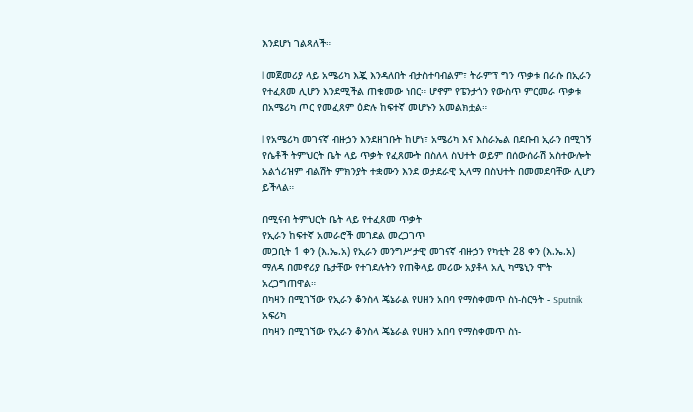እንደሆነ ገልጻለች።

l መጀመሪያ ላይ አሜሪካ እጇ እንዳለበት ብታስተባብልም፣ ትራምፕ ግን ጥቃቱ በራሱ በኢራን የተፈጸመ ሊሆን እንደሚችል ጠቁመው ነበር። ሆኖም የፔንታጎን የውስጥ ምርመራ ጥቃቱ በአሜሪካ ጦር የመፈጸም ዕድሉ ከፍተኛ መሆኑን አመልክቷል።

l የአሜሪካ መገናኛ ብዙኃን እንደዘገቡት ከሆነ፣ አሜሪካ እና እስራኤል በደቡብ ኢራን በሚገኝ የሴቶች ትምህርት ቤት ላይ ጥቃት የፈጸሙት በስለላ ስህተት ወይም በሰውሰራሽ አስተውሎት አልጎሪዝም ብልሽት ምክንያት ተቋሙን እንደ ወታደራዊ ኢላማ በስህተት በመመደባቸው ሊሆን ይችላል።

በሚናብ ትምህርት ቤት ላይ የተፈጸመ ጥቃት
የኢራን ከፍተኛ አመራሮች መገደል መረጋገጥ
መጋቢት 1 ቀን (እ.ኤ.አ) የኢራን መንግሥታዊ መገናኛ ብዙኃን የካቲት 28 ቀን (እ.ኤ.አ) ማለዳ በመኖሪያ ቤታቸው የተገደሉትን የጠቅላይ መሪው አያቶላ አሊ ካሜኒን ሞት አረጋግጠዋል።
በካዛን በሚገኘው የኢራን ቆንስላ ጄኔራል የሀዘን አበባ የማስቀመጥ ስነ-ስርዓት - Sputnik አፍሪካ
በካዛን በሚገኘው የኢራን ቆንስላ ጄኔራል የሀዘን አበባ የማስቀመጥ ስነ-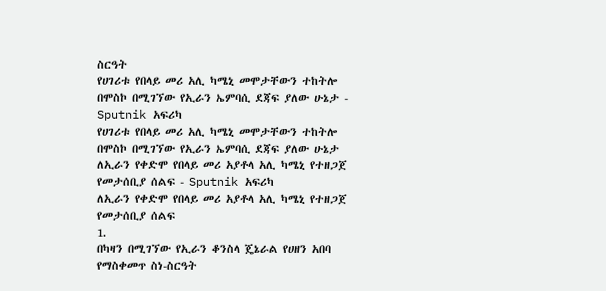ስርዓት
የሀገሪቱ የበላይ መሪ አሊ ካሜኒ መሞታቸውን ተከትሎ በሞስኮ በሚገኘው የኢራን ኤምባሲ ደጃፍ ያለው ሁኔታ - Sputnik አፍሪካ
የሀገሪቱ የበላይ መሪ አሊ ካሜኒ መሞታቸውን ተከትሎ በሞስኮ በሚገኘው የኢራን ኤምባሲ ደጃፍ ያለው ሁኔታ
ለኢራን የቀድሞ የበላይ መሪ አያቶላ አሊ ካሜኒ የተዘጋጀ የመታሰቢያ ሰልፍ - Sputnik አፍሪካ
ለኢራን የቀድሞ የበላይ መሪ አያቶላ አሊ ካሜኒ የተዘጋጀ የመታሰቢያ ሰልፍ
1.
በካዛን በሚገኘው የኢራን ቆንስላ ጄኔራል የሀዘን አበባ የማስቀመጥ ስነ-ስርዓት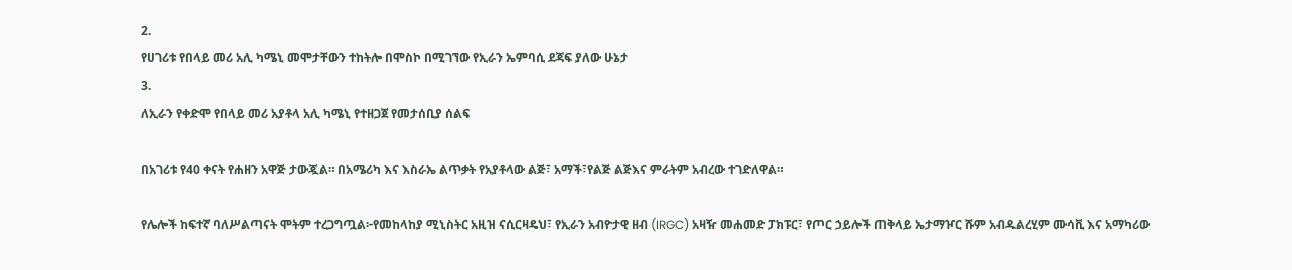2.
የሀገሪቱ የበላይ መሪ አሊ ካሜኒ መሞታቸውን ተከትሎ በሞስኮ በሚገኘው የኢራን ኤምባሲ ደጃፍ ያለው ሁኔታ
3.
ለኢራን የቀድሞ የበላይ መሪ አያቶላ አሊ ካሜኒ የተዘጋጀ የመታሰቢያ ሰልፍ

በአገሪቱ የ40 ቀናት የሐዘን አዋጅ ታውጇል። በአሜሪካ እና እስራኤ ልጥቃት የአያቶላው ልጅ፣ አማች፣የልጅ ልጅእና ምራትም አብረው ተገድለዋል።

የሌሎች ከፍተኛ ባለሥልጣናት ሞትም ተረጋግጧል፦የመከላከያ ሚኒስትር አዚዝ ናሲርዛዴህ፣ የኢራን አብዮታዊ ዘብ (IRGC) አዛዥ መሐመድ ፓክፑር፣ የጦር ኃይሎች ጠቅላይ ኤታማዦር ሹም አብዱልረሂም ሙሳቪ እና አማካሪው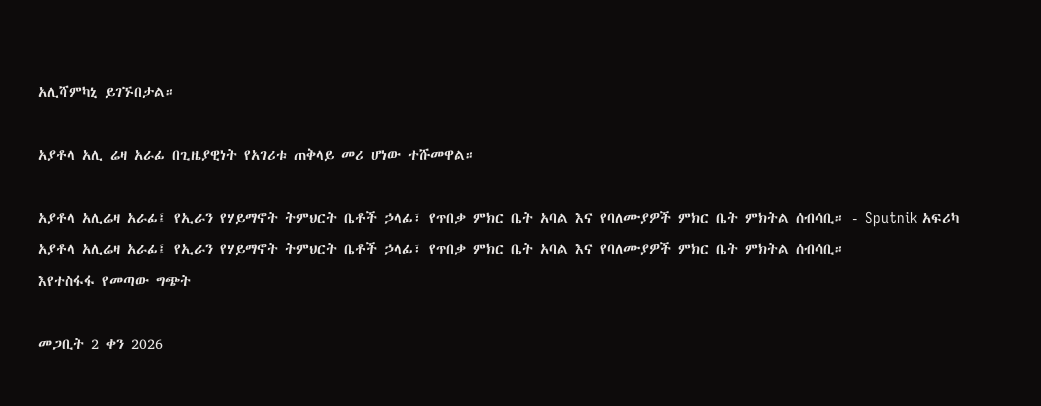አሊሻምካኒ ይገኙበታል።

አያቶላ አሊ ሬዛ አራፊ በጊዜያዊነት የአገሪቱ ጠቅላይ መሪ ሆነው ተሹመዋል።

አያቶላ አሊሬዛ አራፊ፤ የኢራን የሃይማኖት ትምህርት ቤቶች ኃላፊ፣ የጥበቃ ምክር ቤት አባል እና የባለሙያዎች ምክር ቤት ምክትል ሰብሳቢ። - Sputnik አፍሪካ
አያቶላ አሊሬዛ አራፊ፤ የኢራን የሃይማኖት ትምህርት ቤቶች ኃላፊ፣ የጥበቃ ምክር ቤት አባል እና የባለሙያዎች ምክር ቤት ምክትል ሰብሳቢ።
እየተስፋፋ የመጣው ግጭት

መጋቢት 2 ቀን 2026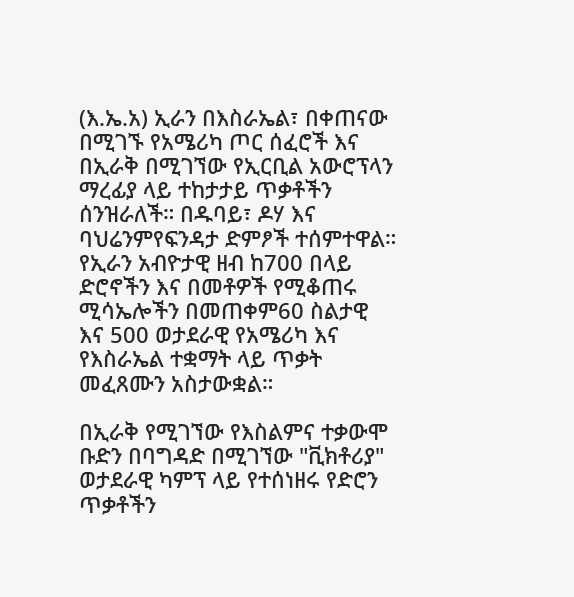(እ.ኤ.አ) ኢራን በእስራኤል፣ በቀጠናው በሚገኙ የአሜሪካ ጦር ሰፈሮች እና በኢራቅ በሚገኘው የኢርቢል አውሮፕላን ማረፊያ ላይ ተከታታይ ጥቃቶችን ሰንዝራለች። በዱባይ፣ ዶሃ እና ባህሬንምየፍንዳታ ድምፆች ተሰምተዋል። የኢራን አብዮታዊ ዘብ ከ700 በላይ ድሮኖችን እና በመቶዎች የሚቆጠሩ ሚሳኤሎችን በመጠቀም60 ስልታዊ እና 500 ወታደራዊ የአሜሪካ እና የእስራኤል ተቋማት ላይ ጥቃት መፈጸሙን አስታውቋል።

በኢራቅ የሚገኘው የእስልምና ተቃውሞ ቡድን በባግዳድ በሚገኘው "ቪክቶሪያ" ወታደራዊ ካምፕ ላይ የተሰነዘሩ የድሮን ጥቃቶችን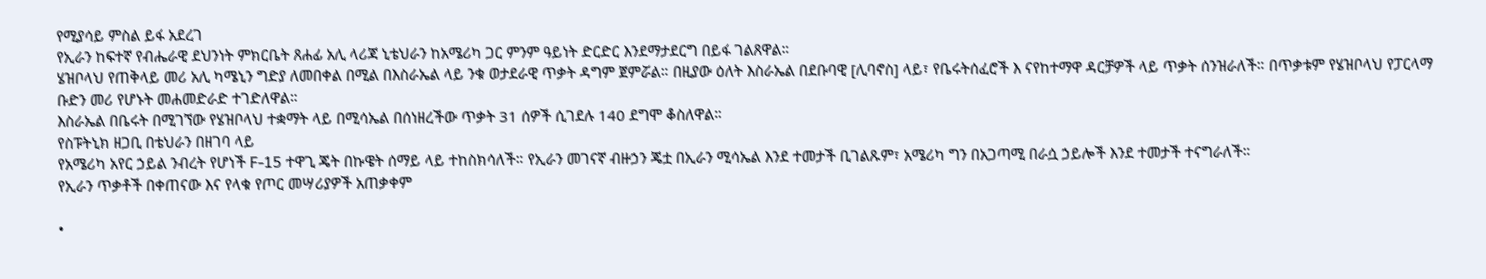የሚያሳይ ምስል ይፋ አደረገ
የኢራን ከፍተኛ የብሔራዊ ደህንነት ምክርቤት ጸሐፊ አሊ ላሪጃ ኒቴህራን ከአሜሪካ ጋር ምንም ዓይነት ድርድር እንደማታደርግ በይፋ ገልጸዋል።
ሄዝቦላህ የጠቅላይ መሪ አሊ ካሜኒን ግድያ ለመበቀል በሚል በእስራኤል ላይ ንቁ ወታደራዊ ጥቃት ዳግም ጀምሯል። በዚያው ዕለት እስራኤል በደቡባዊ [ሊባኖስ] ላይ፣ የቤሩትሰፈሮች እ ናየከተማዋ ዳርቻዎች ላይ ጥቃት ሰንዝራለች። በጥቃቱም የሄዝቦላህ የፓርላማ ቡድን መሪ የሆኑት መሐመድራድ ተገድለዋል።
እስራኤል በቤሩት በሚገኘው የሄዝቦላህ ተቋማት ላይ በሚሳኤል በሰነዘረችው ጥቃት 31 ሰዎች ሲገደሉ 140 ደግሞ ቆስለዋል።
የስፑትኒክ ዘጋቢ በቴህራን በዘገባ ላይ
የአሜሪካ አየር ኃይል ንብረት የሆነች F-15 ተዋጊ ጄት በኩዌት ሰማይ ላይ ተከስክሳለች። የኢራን መገናኛ ብዙኃን ጄቷ በኢራን ሚሳኤል እንደ ተመታች ቢገልጹም፣ አሜሪካ ግን በአጋጣሚ በራሷ ኃይሎች እንደ ተመታች ተናግራለች።
የኢራን ጥቃቶች በቀጠናው እና የላቁ የጦር መሣሪያዎች አጠቃቀም

•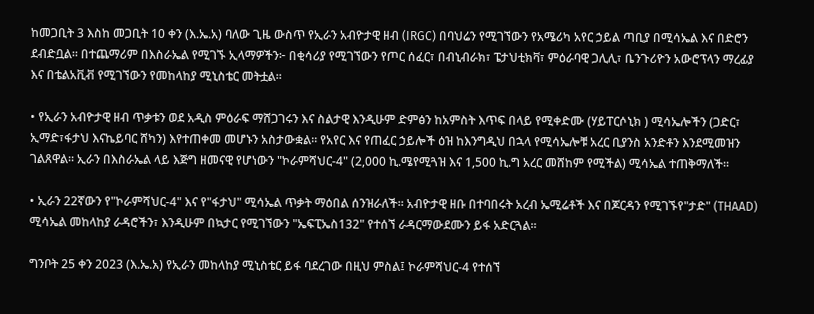ከመጋቢት 3 እስከ መጋቢት 10 ቀን (እ.ኤ.አ) ባለው ጊዜ ውስጥ የኢራን አብዮታዊ ዘብ (IRGC) በባህሬን የሚገኘውን የአሜሪካ አየር ኃይል ጣቢያ በሚሳኤል እና በድሮን ደብድቧል። በተጨማሪም በእስራኤል የሚገኙ ኢላማዎችን፦ በቂሳሪያ የሚገኘውን የጦር ሰፈር፣ በብኒብራክ፣ ፔታህቲክቫ፣ ምዕራባዊ ጋሊሊ፣ ቤንጉሪዮን አውሮፕላን ማረፊያ እና በቴልአቪቭ የሚገኘውን የመከላከያ ሚኒስቴር መትቷል።

• የኢራን አብዮታዊ ዘብ ጥቃቱን ወደ አዲስ ምዕራፍ ማሸጋገሩን እና ስልታዊ እንዲሁም ድምፅን ከአምስት እጥፍ በላይ የሚቀድሙ (ሃይፐርሶኒክ ) ሚሳኤሎችን (ጋድር፣ ኢማድ፣ፋታህ እናኬይባር ሸካን) እየተጠቀመ መሆኑን አስታውቋል። የአየር እና የጠፈር ኃይሎች ዕዝ ከእንግዲህ በኋላ የሚሳኤሎቹ አረር ቢያንስ አንድቶን እንደሚመዝን ገልጸዋል። ኢራን በእስራኤል ላይ እጅግ ዘመናዊ የሆነውን "ኮራምሻህር-4" (2,000 ኪ.ሜየሚጓዝ እና 1,500 ኪ.ግ አረር መሸከም የሚችል) ሚሳኤል ተጠቅማለች።

• ኢራን 22ኛውን የ"ኮራምሻህር-4" እና የ"ፋታህ" ሚሳኤል ጥቃት ማዕበል ሰንዝራለች። አብዮታዊ ዘቡ በተባበሩት አረብ ኤሚሬቶች እና በጆርዳን የሚገኙየ"ታድ" (THAAD) ሚሳኤል መከላከያ ራዳሮችን፣ እንዲሁም በኳታር የሚገኘውን "ኤፍፒኤስ132" የተሰኘ ራዳርማውደሙን ይፋ አድርጓል።

ግንቦት 25 ቀን 2023 (እ.ኤ.አ) የኢራን መከላከያ ሚኒስቴር ይፋ ባደረገው በዚህ ምስል፤ ኮራምሻህር-4 የተሰኘ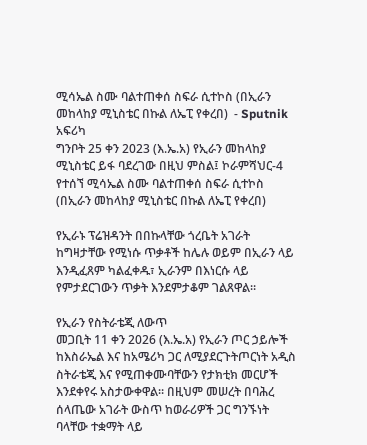ሚሳኤል ስሙ ባልተጠቀሰ ስፍራ ሲተኮስ (በኢራን መከላከያ ሚኒስቴር በኩል ለኤፒ የቀረበ)  - Sputnik አፍሪካ
ግንቦት 25 ቀን 2023 (እ.ኤ.አ) የኢራን መከላከያ ሚኒስቴር ይፋ ባደረገው በዚህ ምስል፤ ኮራምሻህር-4 የተሰኘ ሚሳኤል ስሙ ባልተጠቀሰ ስፍራ ሲተኮስ (በኢራን መከላከያ ሚኒስቴር በኩል ለኤፒ የቀረበ)

የኢራኑ ፕሬዝዳንት በበኩላቸው ጎረቤት አገራት ከግዛታቸው የሚነሱ ጥቃቶች ከሌሉ ወይም በኢራን ላይ እንዲፈጸም ካልፈቀዱ፣ ኢራንም በእነርሱ ላይ የምታደርገውን ጥቃት እንደምታቆም ገልጸዋል።

የኢራን የስትራቴጂ ለውጥ
መጋቢት 11 ቀን 2026 (እ.ኤ.አ) የኢራን ጦር ኃይሎች ከእስራኤል እና ከአሜሪካ ጋር ለሚያደርጉትጦርነት አዲስ ስትራቴጂ እና የሚጠቀሙባቸውን የታክቲክ መርሆች እንደቀየሩ አስታውቀዋል። በዚህም መሠረት በባሕረ ሰላጤው አገራት ውስጥ ከወራሪዎች ጋር ግንኙነት ባላቸው ተቋማት ላይ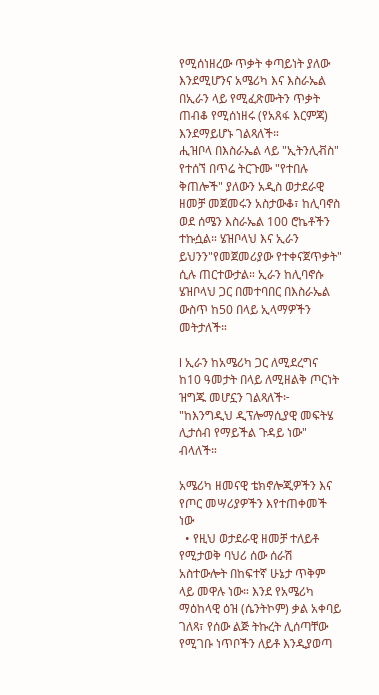የሚሰነዘረው ጥቃት ቀጣይነት ያለው እንደሚሆንና አሜሪካ እና እስራኤል በኢራን ላይ የሚፈጽሙትን ጥቃት ጠብቆ የሚሰነዘሩ (የአጸፋ እርምጃ) እንደማይሆኑ ገልጻለች።
ሒዝቦላ በእስራኤል ላይ "ኢትንሊቭስ" የተሰኘ በጥሬ ትርጉሙ "የተበሉ ቅጠሎች" ያለውን አዲስ ወታደራዊ ዘመቻ መጀመሩን አስታውቆ፣ ከሊባኖስ ወደ ሰሜን እስራኤል 100 ሮኬቶችን ተኩሷል። ሄዝቦላህ እና ኢራን ይህንን"የመጀመሪያው የተቀናጀጥቃት" ሲሉ ጠርተውታል። ኢራን ከሊባኖሱ ሄዝቦላህ ጋር በመተባበር በእስራኤል ውስጥ ከ50 በላይ ኢላማዎችን መትታለች።

l ኢራን ከአሜሪካ ጋር ለሚደረግና ከ10 ዓመታት በላይ ለሚዘልቅ ጦርነት ዝግጁ መሆኗን ገልጻለች፦ "ከእንግዲህ ዲፕሎማሲያዊ መፍትሄ ሊታሰብ የማይችል ጉዳይ ነው" ብላለች።

አሜሪካ ዘመናዊ ቴክኖሎጂዎችን እና የጦር መሣሪያዎችን እየተጠቀመች ነው
  • የዚህ ወታደራዊ ዘመቻ ተለይቶ የሚታወቅ ባህሪ ሰው ሰራሽ አስተውሎት በከፍተኛ ሁኔታ ጥቅም ላይ መዋሉ ነው። እንደ የአሜሪካ ማዕከላዊ ዕዝ (ሴንትኮም) ቃል አቀባይ ገለጻ፣ የሰው ልጅ ትኩረት ሊሰጣቸው የሚገቡ ነጥቦችን ለይቶ እንዲያወጣ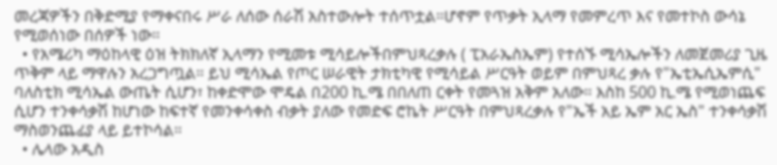መረጃዎችን በቅድሚያ የማቀናበሩ ሥራ ለሰው ሰራሽ አስተውሎት ተሰጥቷል።ሆኖም የጥቃት ኢላማ የመምረጥ እና የመተኮስ ውሳኔ የሚወሰነው በሰዎች ነው።
  • የአሜሪካ ማዕከላዊ ዕዝ ትክክለኛ ኢላማን የሚመቱ ሚሳይሎችበምህጻረቃሉ ( ፒአራኤስኤም) የተሰኙ ሚሳኤሎችን ለመጀመሪያ ጊዜ ጥቅም ላይ ማዋሉን አረጋግጧል። ይህ ሚሳኤል የጦር ሠራዊት ታክቲካዊ የሚሳይል ሥርዓት ወይም በምህጻረ ቃሉ የ"ኤቲኤሲኤምሲ" ባለስቲክ ሚሳኤል ውጤት ሲሆን፣ ከቀድሞው ሞዴል በ200 ኪ.ሜ በበለጠ ርቀት የመጓዝ አቅም አለው። እስከ 500 ኪ.ሜ የሚወነጨፍ ሲሆን ተንቀሳቃሽ ከሆነው ከፍተኛ የመንቀሳቀስ ብቃት ያለው የመድፍ ሮኬት ሥርዓት በምህጻረቃሉ የ"ኤች አይ ኤም አር ኤስ" ተንቀሳቃሽ ማስወንጨፊያ ላይ ይተኮሳል።
  • ሌላው አዲስ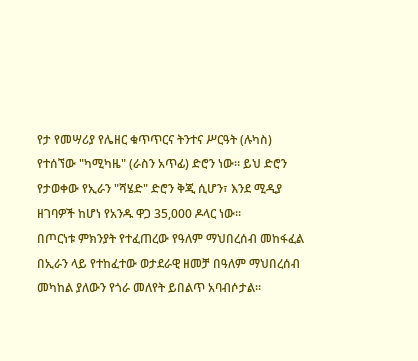የታ የመሣሪያ የሌዘር ቁጥጥርና ትንተና ሥርዓት (ሉካስ) የተሰኘው "ካሚካዜ" (ራስን አጥፊ) ድሮን ነው። ይህ ድሮን የታወቀው የኢራን "ሻሄድ" ድሮን ቅጂ ሲሆን፣ እንደ ሚዲያ ዘገባዎች ከሆነ የአንዱ ዋጋ 35,000 ዶላር ነው።
በጦርነቱ ምክንያት የተፈጠረው የዓለም ማህበረሰብ መከፋፈል
በኢራን ላይ የተከፈተው ወታደራዊ ዘመቻ በዓለም ማህበረሰብ መካከል ያለውን የጎራ መለየት ይበልጥ አባብሶታል።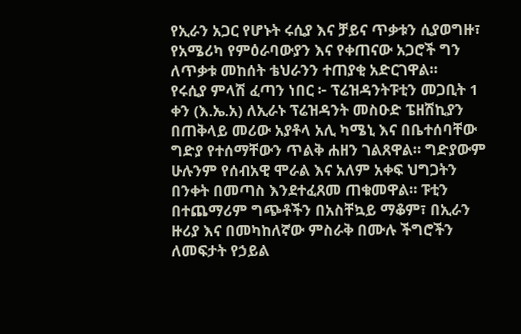የኢራን አጋር የሆኑት ሩሲያ እና ቻይና ጥቃቱን ሲያወግዙ፣ የአሜሪካ የምዕራባውያን እና የቀጠናው አጋሮች ግን ለጥቃቱ መከሰት ቴህራንን ተጠያቂ አድርገዋል።
የሩሲያ ምላሽ ፈጣን ነበር ፦ ፕሬዝዳንትፑቲን መጋቢት 1 ቀን (እ.ኤ.አ) ለኢራኑ ፕሬዝዳንት መስዑድ ፔዘሽኪያን በጠቅላይ መሪው አያቶላ አሊ ካሜኒ እና በቤተሰባቸው ግድያ የተሰማቸውን ጥልቅ ሐዘን ገልጸዋል። ግድያውም ሁሉንም የሰብአዊ ሞራል እና አለም አቀፍ ህግጋትን በንቀት በመጣስ እንደተፈጸመ ጠቁመዋል። ፑቲን በተጨማሪም ግጭቶችን በአስቸኳይ ማቆም፣ በኢራን ዙሪያ እና በመካከለኛው ምስራቅ በሙሉ ችግሮችን ለመፍታት የኃይል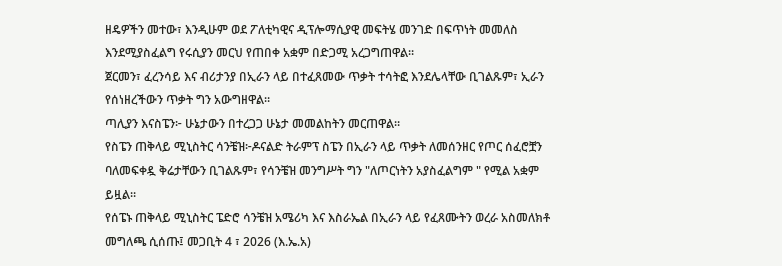ዘዴዎችን መተው፣ እንዲሁም ወደ ፖለቲካዊና ዲፕሎማሲያዊ መፍትሄ መንገድ በፍጥነት መመለስ እንደሚያስፈልግ የሩሲያን መርህ የጠበቀ አቋም በድጋሚ አረጋግጠዋል።
ጀርመን፣ ፈረንሳይ እና ብሪታንያ በኢራን ላይ በተፈጸመው ጥቃት ተሳትፎ እንደሌላቸው ቢገልጹም፣ ኢራን የሰነዘረችውን ጥቃት ግን አውግዘዋል።
ጣሊያን እናስፔን፦ ሁኔታውን በተረጋጋ ሁኔታ መመልከትን መርጠዋል።
የስፔን ጠቅላይ ሚኒስትር ሳንቼዝ፦ዶናልድ ትራምፕ ስፔን በኢራን ላይ ጥቃት ለመሰንዘር የጦር ሰፈሮቿን ባለመፍቀዷ ቅሬታቸውን ቢገልጹም፣ የሳንቼዝ መንግሥት ግን "ለጦርነትን አያስፈልግም " የሚል አቋም ይዟል።
የሰፔኑ ጠቅላይ ሚኒስትር ፔድሮ ሳንቼዝ አሜሪካ እና እስራኤል በኢራን ላይ የፈጸሙትን ወረራ አስመለክቶ መግለጫ ሲሰጡ፤ መጋቢት 4 ፣ 2026 (እ.ኤ.አ)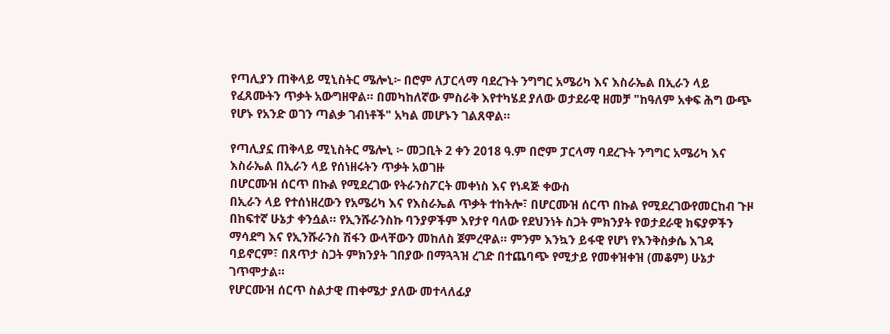የጣሊያን ጠቅላይ ሚኒስትር ሜሎኒ፦ በሮም ለፓርላማ ባደረጉት ንግግር አሜሪካ እና እስራኤል በኢራን ላይ የፈጸሙትን ጥቃት አውግዘዋል። በመካከለኛው ምስራቅ እየተካሄደ ያለው ወታደራዊ ዘመቻ "ከዓለም አቀፍ ሕግ ውጭ የሆኑ የአንድ ወገን ጣልቃ ገብነቶች" አካል መሆኑን ገልጸዋል።

የጣሊያኗ ጠቅላይ ሚኒስትር ሜሎኒ ፦ መጋቢት 2 ቀን 2018 ዓ.ም በሮም ፓርላማ ባደረጉት ንግግር አሜሪካ እና እስራኤል በኢራን ላይ የሰነዘሩትን ጥቃት አወገዙ
በሆርሙዝ ሰርጥ በኩል የሚደረገው የትራንስፖርት መቀነስ እና የነዳጅ ቀውስ
በኢራን ላይ የተሰነዘረውን የአሜሪካ እና የእስራኤል ጥቃት ተከትሎ፣ በሆርሙዝ ሰርጥ በኩል የሚደረገውየመርከብ ጉዞ በከፍተኛ ሁኔታ ቀንሷል። የኢንሹራንስኩ ባንያዎችም እየታየ ባለው የደህንነት ስጋት ምክንያት የወታደራዊ ክፍያዎችን ማሳደግ እና የኢንሹራንስ ሽፋን ውላቸውን መከለስ ጀምረዋል። ምንም እንኳን ይፋዊ የሆነ የእንቅስቃሴ እገዳ ባይኖርም፣ በጸጥታ ስጋት ምክንያት ገበያው በማጓጓዝ ረገድ በተጨባጭ የሚታይ የመቀዝቀዝ (መቆም) ሁኔታ ገጥሞታል።
የሆርሙዝ ሰርጥ ስልታዊ ጠቀሜታ ያለው መተላለፊያ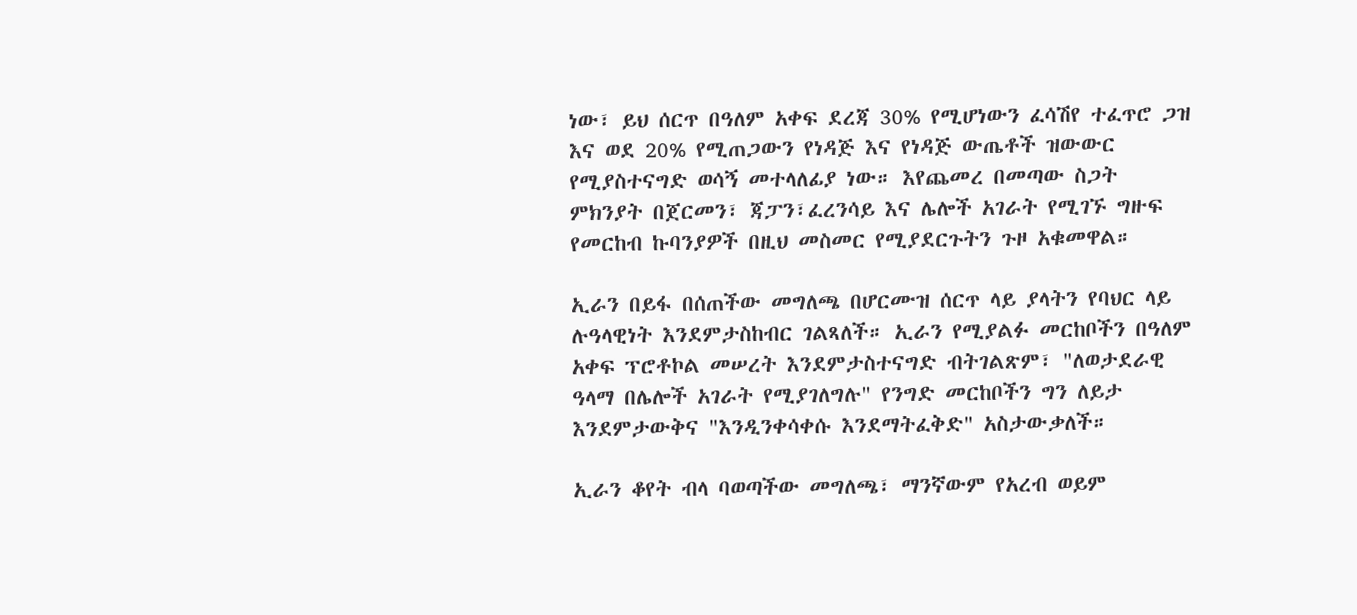ነው፣ ይህ ሰርጥ በዓለም አቀፍ ደረጃ 30% የሚሆነውን ፈሳሽየ ተፈጥሮ ጋዝ እና ወደ 20% የሚጠጋውን የነዳጅ እና የነዳጅ ውጤቶች ዝውውር የሚያስተናግድ ወሳኝ መተላለፊያ ነው። እየጨመረ በመጣው ስጋት ምክንያት በጀርመን፣ ጃፓን፣ፈረንሳይ እና ሌሎች አገራት የሚገኙ ግዙፍ የመርከብ ኩባንያዎች በዚህ መስመር የሚያደርጉትን ጉዞ አቁመዋል።

ኢራን በይፋ በሰጠችው መግለጫ በሆርሙዝ ሰርጥ ላይ ያላትን የባህር ላይ ሉዓላዊነት እንደምታስከብር ገልጻለች። ኢራን የሚያልፉ መርከቦችን በዓለም አቀፍ ፕሮቶኮል መሠረት እንደምታስተናግድ ብትገልጽም፣ "ለወታደራዊ ዓላማ በሌሎች አገራት የሚያገለግሉ" የንግድ መርከቦችን ግን ለይታ እንደምታውቅና "እንዲንቀሳቀሱ እንደማትፈቅድ" አስታውቃለች።

ኢራን ቆየት ብላ ባወጣችው መግለጫ፣ ማንኛውም የአረብ ወይም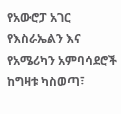የአውሮፓ አገር የእስራኤልን እና የአሜሪካን አምባሳደሮች ከግዛቱ ካስወጣ፣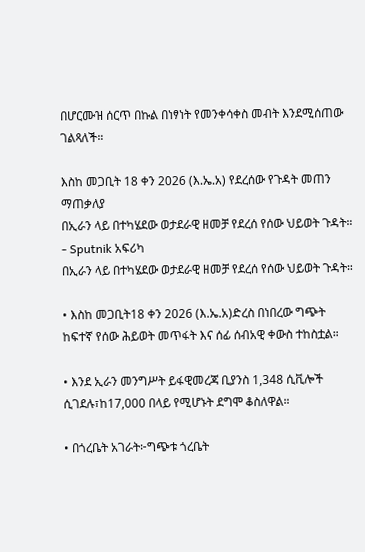በሆርሙዝ ሰርጥ በኩል በነፃነት የመንቀሳቀስ መብት እንደሚሰጠው ገልጻለች።

እስከ መጋቢት 18 ቀን 2026 (እ.ኤ.አ) የደረሰው የጉዳት መጠን ማጠቃለያ
በኢራን ላይ በተካሄደው ወታደራዊ ዘመቻ የደረሰ የሰው ህይወት ጉዳት። - Sputnik አፍሪካ
በኢራን ላይ በተካሄደው ወታደራዊ ዘመቻ የደረሰ የሰው ህይወት ጉዳት።

• እስከ መጋቢት18 ቀን 2026 (እ.ኤ.አ)ድረስ በነበረው ግጭት ከፍተኛ የሰው ሕይወት መጥፋት እና ሰፊ ሰብአዊ ቀውስ ተከስቷል።

• እንደ ኢራን መንግሥት ይፋዊመረጃ ቢያንስ 1,348 ሲቪሎች ሲገደሉ፣ከ17,000 በላይ የሚሆኑት ደግሞ ቆስለዋል።

• በጎረቤት አገራት፦ግጭቱ ጎረቤት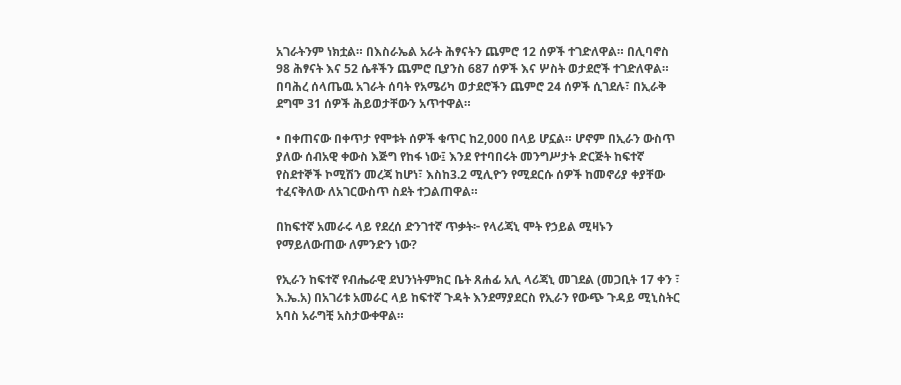አገራትንም ነክቷል። በእስራኤል አራት ሕፃናትን ጨምሮ 12 ሰዎች ተገድለዋል። በሊባኖስ 98 ሕፃናት እና 52 ሴቶችን ጨምሮ ቢያንስ 687 ሰዎች እና ሦስት ወታደሮች ተገድለዋል። በባሕረ ሰላጤዉ አገራት ሰባት የአሜሪካ ወታደሮችን ጨምሮ 24 ሰዎች ሲገደሉ፣ በኢራቅ ደግሞ 31 ሰዎች ሕይወታቸውን አጥተዋል።

• በቀጠናው በቀጥታ የሞቱት ሰዎች ቁጥር ከ2,000 በላይ ሆኗል። ሆኖም በኢራን ውስጥ ያለው ሰብአዊ ቀውስ እጅግ የከፋ ነው፤ እንደ የተባበሩት መንግሥታት ድርጅት ከፍተኛ የስደተኞች ኮሚሽን መረጃ ከሆነ፣ እስከ3.2 ሚሊዮን የሚደርሱ ሰዎች ከመኖሪያ ቀያቸው ተፈናቅለው ለአገርውስጥ ስደት ተጋልጠዋል።

በከፍተኛ አመራሩ ላይ የደረሰ ድንገተኛ ጥቃት፦ የላሪጃኒ ሞት የኃይል ሚዛኑን የማይለውጠው ለምንድን ነው?

የኢራን ከፍተኛ የብሔራዊ ደህንነትምክር ቤት ጸሐፊ አሊ ላሪጃኒ መገደል (መጋቢት 17 ቀን ፣ እ.ኤ.አ) በአገሪቱ አመራር ላይ ከፍተኛ ጉዳት እንደማያደርስ የኢራን የውጭ ጉዳይ ሚኒስትር አባስ አራግቺ አስታውቀዋል።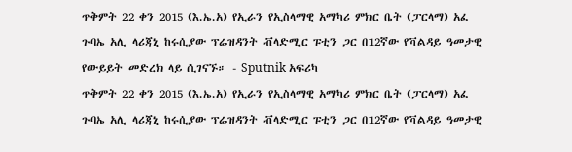ጥቅምት 22 ቀን 2015 (እ.ኤ.አ) የኢራን የኢስላማዊ አማካሪ ምክር ቤት (ፓርላማ) አፈ ጉባኤ አሊ ላሪጃኒ ከሩሲያው ፕሬዝዳንት ቭላድሚር ፑቲን ጋር በ12ኛው የቫልዳይ ዓመታዊ የውይይት መድረክ ላይ ሲገናኙ። - Sputnik አፍሪካ
ጥቅምት 22 ቀን 2015 (እ.ኤ.አ) የኢራን የኢስላማዊ አማካሪ ምክር ቤት (ፓርላማ) አፈ ጉባኤ አሊ ላሪጃኒ ከሩሲያው ፕሬዝዳንት ቭላድሚር ፑቲን ጋር በ12ኛው የቫልዳይ ዓመታዊ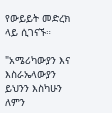የውይይት መድረክ ላይ ሲገናኙ።

"አሜሪካውያን እና እስራኤላውያን ይህንን እስካሁን ለምን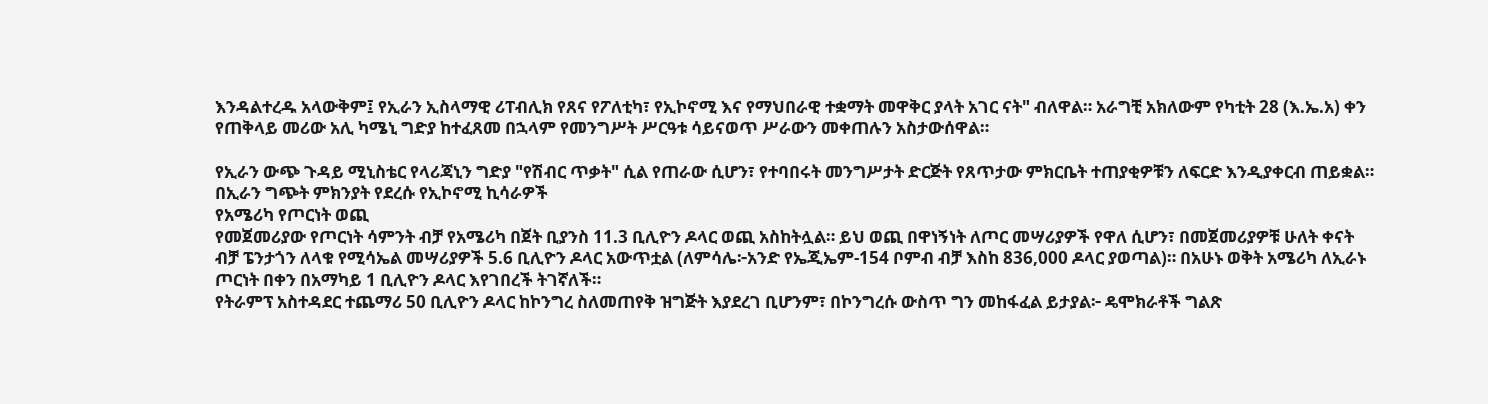እንዳልተረዱ አላውቅም፤ የኢራን ኢስላማዊ ሪፐብሊክ የጸና የፖለቲካ፣ የኢኮኖሚ እና የማህበራዊ ተቋማት መዋቅር ያላት አገር ናት" ብለዋል። አራግቺ አክለውም የካቲት 28 (እ.ኤ.አ) ቀን የጠቅላይ መሪው አሊ ካሜኒ ግድያ ከተፈጸመ በኋላም የመንግሥት ሥርዓቱ ሳይናወጥ ሥራውን መቀጠሉን አስታውሰዋል።

የኢራን ውጭ ጉዳይ ሚኒስቴር የላሪጃኒን ግድያ "የሽብር ጥቃት" ሲል የጠራው ሲሆን፣ የተባበሩት መንግሥታት ድርጅት የጸጥታው ምክርቤት ተጠያቂዎቹን ለፍርድ እንዲያቀርብ ጠይቋል።
በኢራን ግጭት ምክንያት የደረሱ የኢኮኖሚ ኪሳራዎች
የአሜሪካ የጦርነት ወጪ
የመጀመሪያው የጦርነት ሳምንት ብቻ የአሜሪካ በጀት ቢያንስ 11.3 ቢሊዮን ዶላር ወጪ አስከትሏል። ይህ ወጪ በዋነኝነት ለጦር መሣሪያዎች የዋለ ሲሆን፣ በመጀመሪያዎቹ ሁለት ቀናት ብቻ ፔንታጎን ለላቁ የሚሳኤል መሣሪያዎች 5.6 ቢሊዮን ዶላር አውጥቷል (ለምሳሌ፦አንድ የኤጂኤም-154 ቦምብ ብቻ እስከ 836,000 ዶላር ያወጣል)። በአሁኑ ወቅት አሜሪካ ለኢራኑ ጦርነት በቀን በአማካይ 1 ቢሊዮን ዶላር እየገበረች ትገኛለች።
የትራምፕ አስተዳደር ተጨማሪ 50 ቢሊዮን ዶላር ከኮንግረ ስለመጠየቅ ዝግጅት እያደረገ ቢሆንም፣ በኮንግረሱ ውስጥ ግን መከፋፈል ይታያል፦ ዴሞክራቶች ግልጽ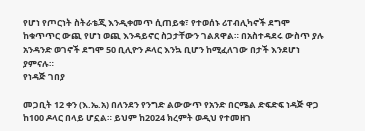የሆነ የጦርነት ስትራቴጂ እንዲቀመጥ ሲጠይቁ፣ የተወሰኑ ሪፐብሊካኖች ደግሞ ከቁጥጥር ውጪ የሆነ ወጪ እንዳይኖር ስጋታቸውን ገልጸዋል። በአስተዳደሩ ውስጥ ያሉ አንዳንድ ወገኖች ደግሞ 50 ቢሊዮን ዶላር እንኳ ቢሆን ከሚፈለገው በታች እንደሆነ ያምናሉ።
የነዳጅ ገበያ

መጋቢት 12 ቀን (እ.ኤ.አ) በለንደን የንግድ ልውውጥ የአንድ በርሜል ድፍድፍ ነዳጅ ዋጋ ከ100 ዶላር በላይ ሆኗል። ይህም ከ2024 ክረምት ወዲህ የተመዘገ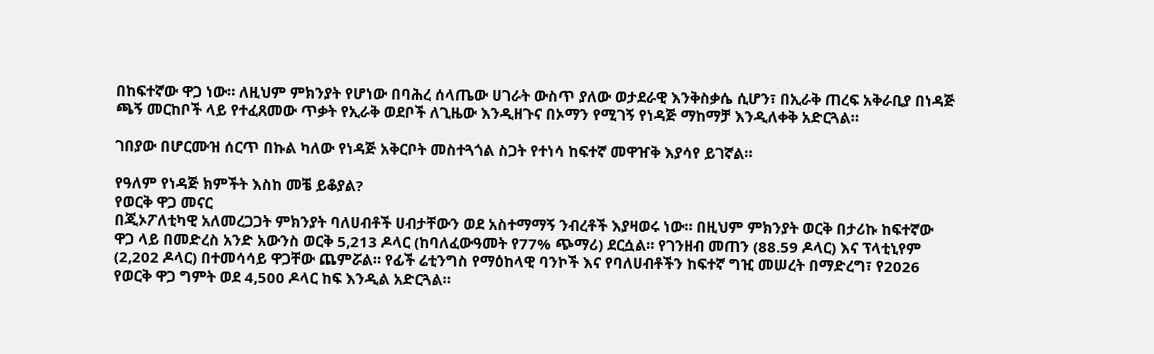በከፍተኛው ዋጋ ነው። ለዚህም ምክንያት የሆነው በባሕረ ሰላጤው ሀገራት ውስጥ ያለው ወታደራዊ እንቅስቃሴ ሲሆን፣ በኢራቅ ጠረፍ አቅራቢያ በነዳጅ ጫኝ መርከቦች ላይ የተፈጸመው ጥቃት የኢራቅ ወደቦች ለጊዜው እንዲዘጉና በኦማን የሚገኝ የነዳጅ ማከማቻ እንዲለቀቅ አድርጓል።

ገበያው በሆርሙዝ ሰርጥ በኩል ካለው የነዳጅ አቅርቦት መስተጓጎል ስጋት የተነሳ ከፍተኛ መዋዠቅ እያሳየ ይገኛል።

የዓለም የነዳጅ ክምችት እስከ መቼ ይቆያል?
የወርቅ ዋጋ መናር
በጂኦፖለቲካዊ አለመረጋጋት ምክንያት ባለሀብቶች ሀብታቸውን ወደ አስተማማኝ ንብረቶች እያዛወሩ ነው። በዚህም ምክንያት ወርቅ በታሪኩ ከፍተኛው ዋጋ ላይ በመድረስ አንድ አውንስ ወርቅ 5,213 ዶላር (ከባለፈውዓመት የ77% ጭማሪ) ደርሷል። የገንዘብ መጠን (88.59 ዶላር) እና ፕላቲኒየም (2,202 ዶላር) በተመሳሳይ ዋጋቸው ጨምሯል። የፊች ሬቲንግስ የማዕከላዊ ባንኮች እና የባለሀብቶችን ከፍተኛ ግዢ መሠረት በማድረግ፣ የ2026 የወርቅ ዋጋ ግምት ወደ 4,500 ዶላር ከፍ እንዲል አድርጓል።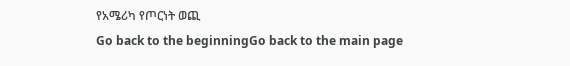የአሜሪካ የጦርነት ወጪ
Go back to the beginningGo back to the main page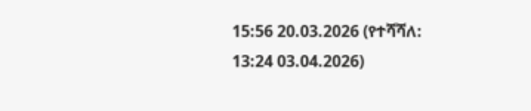15:56 20.03.2026 (የተሻሻለ: 13:24 03.04.2026)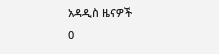አዳዲስ ዜናዎች
0